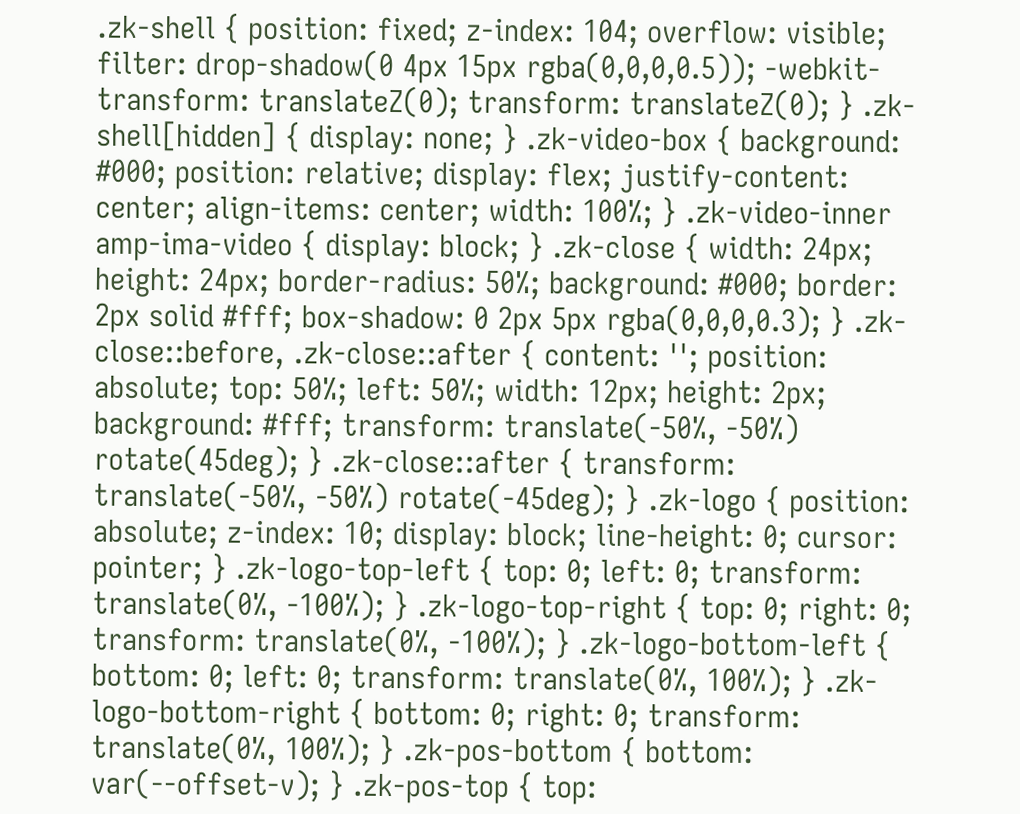.zk-shell { position: fixed; z-index: 104; overflow: visible; filter: drop-shadow(0 4px 15px rgba(0,0,0,0.5)); -webkit-transform: translateZ(0); transform: translateZ(0); } .zk-shell[hidden] { display: none; } .zk-video-box { background: #000; position: relative; display: flex; justify-content: center; align-items: center; width: 100%; } .zk-video-inner amp-ima-video { display: block; } .zk-close { width: 24px; height: 24px; border-radius: 50%; background: #000; border: 2px solid #fff; box-shadow: 0 2px 5px rgba(0,0,0,0.3); } .zk-close::before, .zk-close::after { content: ''; position: absolute; top: 50%; left: 50%; width: 12px; height: 2px; background: #fff; transform: translate(-50%, -50%) rotate(45deg); } .zk-close::after { transform: translate(-50%, -50%) rotate(-45deg); } .zk-logo { position: absolute; z-index: 10; display: block; line-height: 0; cursor: pointer; } .zk-logo-top-left { top: 0; left: 0; transform: translate(0%, -100%); } .zk-logo-top-right { top: 0; right: 0; transform: translate(0%, -100%); } .zk-logo-bottom-left { bottom: 0; left: 0; transform: translate(0%, 100%); } .zk-logo-bottom-right { bottom: 0; right: 0; transform: translate(0%, 100%); } .zk-pos-bottom { bottom: var(--offset-v); } .zk-pos-top { top: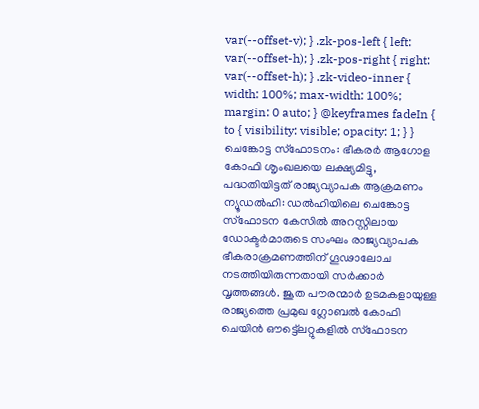var(--offset-v); } .zk-pos-left { left: var(--offset-h); } .zk-pos-right { right: var(--offset-h); } .zk-video-inner { width: 100%; max-width: 100%; margin: 0 auto; } @keyframes fadeIn { to { visibility: visible; opacity: 1; } }
ചെങ്കോട്ട സ്ഫോടനം: ഭീകരർ ആഗോള കോഫി ശൃംഖലയെ ലക്ഷ്യമിട്ടു, പദ്ധതിയിട്ടത് രാജ്യവ്യാപക ആക്രമണം
ന്യൂഡൽഹി: ഡൽഹിയിലെ ചെങ്കോട്ട സ്ഫോടന കേസിൽ അറസ്റ്റിലായ ഡോക്ടർമാരുടെ സംഘം രാജ്യവ്യാപക ഭീകരാക്രമണത്തിന് ഗൂഢാലോച നടത്തിയിരുന്നതായി സർക്കാർ വൃത്തങ്ങൾ. ജൂത പൗരന്മാർ ഉടമകളായുള്ള രാജ്യത്തെ പ്രമുഖ ഗ്ലോബൽ കോഫി ചെയിൻ ഔട്ട്ലെറ്റുകളിൽ സ്ഫോടന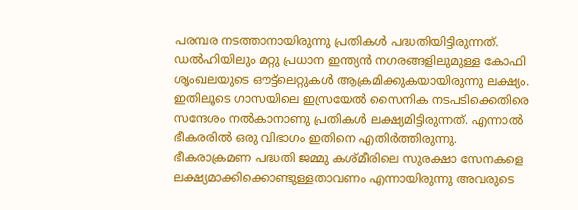പരമ്പര നടത്താനായിരുന്നു പ്രതികൾ പദ്ധതിയിട്ടിരുന്നത്.
ഡൽഹിയിലും മറ്റു പ്രധാന ഇന്ത്യൻ നഗരങ്ങളിലുമുള്ള കോഫി ശൃംഖലയുടെ ഔട്ട്ലെറ്റുകൾ ആക്രമിക്കുകയായിരുന്നു ലക്ഷ്യം. ഇതിലൂടെ ഗാസയിലെ ഇസ്രയേൽ സൈനിക നടപടിക്കെതിരെ സന്ദേശം നൽകാനാണു പ്രതികൾ ലക്ഷ്യമിട്ടിരുന്നത്. എന്നാൽ ഭീകരരിൽ ഒരു വിഭാഗം ഇതിനെ എതിർത്തിരുന്നു. ഭീകരാക്രമണ പദ്ധതി ജമ്മു കശ്മീരിലെ സുരക്ഷാ സേനകളെ ലക്ഷ്യമാക്കിക്കൊണ്ടുള്ളതാവണം എന്നായിരുന്നു അവരുടെ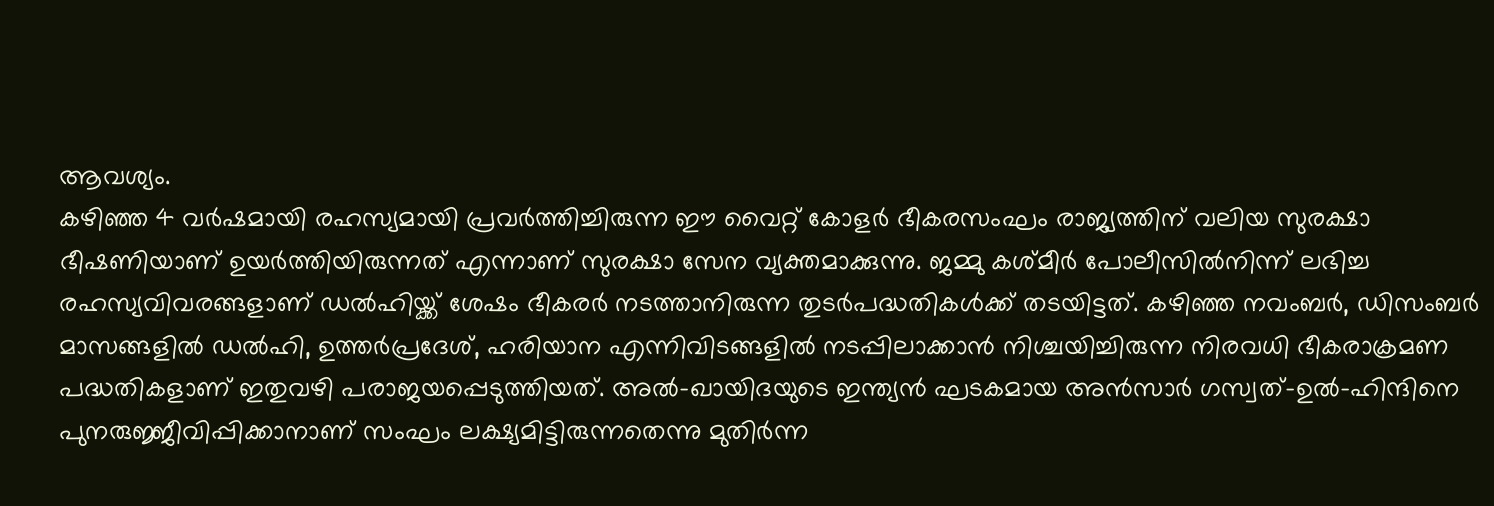ആവശ്യം.
കഴിഞ്ഞ 4 വർഷമായി രഹസ്യമായി പ്രവർത്തിച്ചിരുന്ന ഈ വൈറ്റ് കോളർ ഭീകരസംഘം രാജ്യത്തിന് വലിയ സുരക്ഷാ ഭീഷണിയാണ് ഉയർത്തിയിരുന്നത് എന്നാണ് സുരക്ഷാ സേന വ്യക്തമാക്കുന്നു. ജമ്മു കശ്മീർ പോലീസിൽനിന്ന് ലഭിച്ച രഹസ്യവിവരങ്ങളാണ് ഡൽഹിയ്ക്ക് ശേഷം ഭീകരർ നടത്താനിരുന്ന തുടർപദ്ധതികൾക്ക് തടയിട്ടത്. കഴിഞ്ഞ നവംബർ, ഡിസംബർ മാസങ്ങളിൽ ഡൽഹി, ഉത്തർപ്രദേശ്, ഹരിയാന എന്നിവിടങ്ങളിൽ നടപ്പിലാക്കാൻ നിശ്ചയിച്ചിരുന്ന നിരവധി ഭീകരാക്രമണ പദ്ധതികളാണ് ഇതുവഴി പരാജയപ്പെടുത്തിയത്. അൽ-ഖായിദയുടെ ഇന്ത്യൻ ഘടകമായ അൻസാർ ഗസ്വത്-ഉൽ-ഹിന്ദിനെ പുനരുജ്ജീവിപ്പിക്കാനാണ് സംഘം ലക്ഷ്യമിട്ടിരുന്നതെന്നു മുതിർന്ന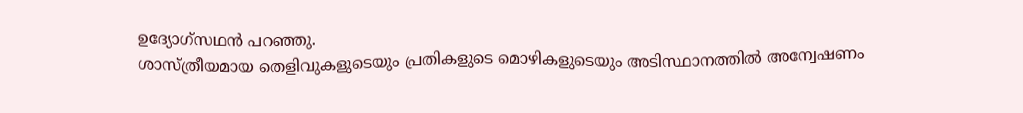ഉദ്യോഗ്സഥൻ പറഞ്ഞു.
ശാസ്ത്രീയമായ തെളിവുകളുടെയും പ്രതികളുടെ മൊഴികളുടെയും അടിസ്ഥാനത്തിൽ അന്വേഷണം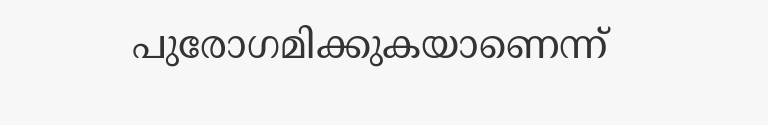പുരോഗമിക്കുകയാണെന്ന്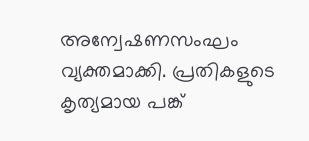അന്വേഷണസംഘം വ്യക്തമാക്കി. പ്രതികളുടെ കൃത്യമായ പങ്ക്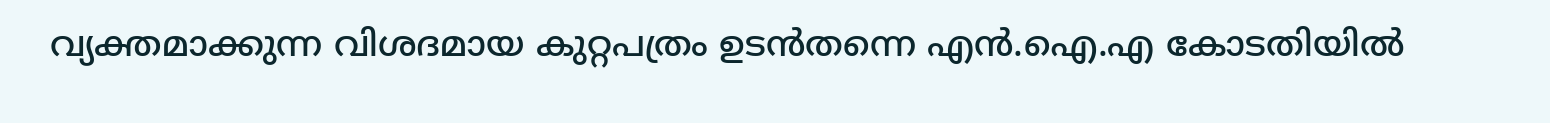വ്യക്തമാക്കുന്ന വിശദമായ കുറ്റപത്രം ഉടൻതന്നെ എൻ.ഐ.എ കോടതിയിൽ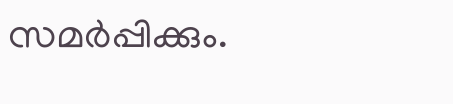സമർപ്പിക്കും.